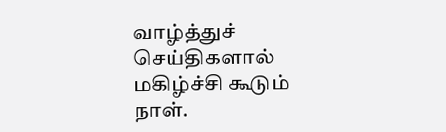வாழ்த்துச் செய்திகளால் மகிழ்ச்சி கூடும் நாள்.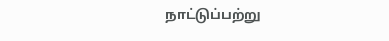நாட்டுப்பற்று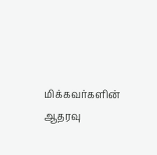மிக்கவர்களின் ஆதரவு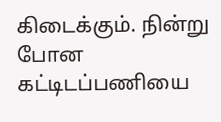கிடைக்கும். நின்று போன கட்டிடப்பணியை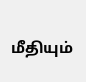மீதியும்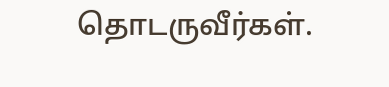தொடருவீர்கள்.